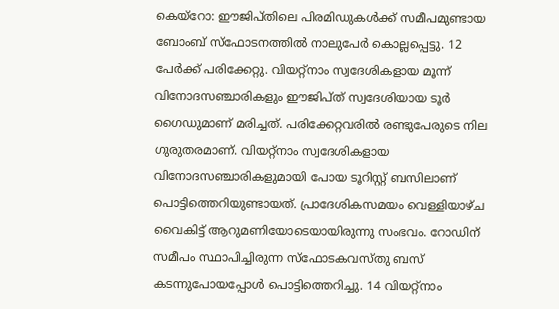കെയ്റോ: ഈജിപ്തിലെ പിരമിഡുകൾക്ക് സമീപമുണ്ടായ ബോംബ് സ്ഫോടനത്തിൽ നാലുപേർ കൊല്ലപ്പെട്ടു. 12 പേർക്ക് പരിക്കേറ്റു. വിയറ്റ്നാം സ്വദേശികളായ മൂന്ന് വിനോദസഞ്ചാരികളും ഈജിപ്ത് സ്വദേശിയായ ടൂർ ഗൈഡുമാണ് മരിച്ചത്. പരിക്കേറ്റവരിൽ രണ്ടുപേരുടെ നില ഗുരുതരമാണ്. വിയറ്റ്നാം സ്വദേശികളായ വിനോദസഞ്ചാരികളുമായി പോയ ടൂറിസ്റ്റ് ബസിലാണ് പൊട്ടിത്തെറിയുണ്ടായത്. പ്രാദേശികസമയം വെള്ളിയാഴ്ച വൈകിട്ട് ആറുമണിയോടെയായിരുന്നു സംഭവം. റോഡിന് സമീപം സ്ഥാപിച്ചിരുന്ന സ്ഫോടകവസ്തു ബസ് കടന്നുപോയപ്പോൾ പൊട്ടിത്തെറിച്ചു. 14 വിയറ്റ്നാം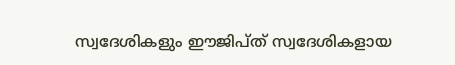സ്വദേശികളും ഈജിപ്ത് സ്വദേശികളായ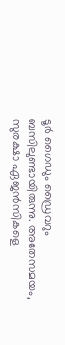ടൂർ ഗൈഡും ഡ്രൈവറും ബസിലുണ്ടായിരുന്നു. അതേസമയം, സുരക്ഷാ ഏജൻസികളെ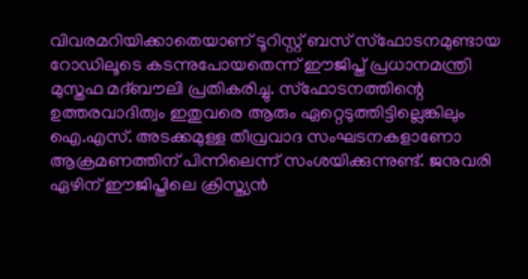വിവരമറിയിക്കാതെയാണ് ടൂറിസ്റ്റ് ബസ് സ്ഫോടനമുണ്ടായ റോഡിലൂടെ കടന്നുപോയതെന്ന് ഈജിപ്ത് പ്രധാനമന്ത്രി മുസ്തഫ മദ്ബൗലി പ്രതികരിച്ചു. സ്ഫോടനത്തിന്റെ ഉത്തരവാദിത്വം ഇതുവരെ ആരും ഏറ്റെടുത്തിട്ടില്ലെങ്കിലും ഐ.എസ്. അടക്കമുള്ള തീവ്രവാദ സംഘടനകളാണോ ആക്രമണത്തിന് പിന്നിലെന്ന് സംശയിക്കുന്നുണ്ട്. ജനുവരി ഏഴിന് ഈജിപ്തിലെ ക്രിസ്ത്യൻ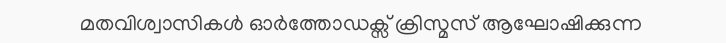മതവിശ്വാസികൾ ഓർത്തോഡക്സ് ക്രിസ്മസ് ആഘോഷിക്കുന്ന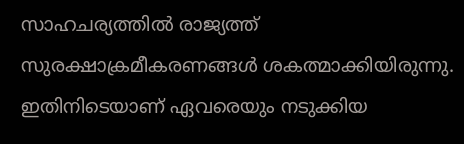സാഹചര്യത്തിൽ രാജ്യത്ത് സുരക്ഷാക്രമീകരണങ്ങൾ ശകത്മാക്കിയിരുന്നു. ഇതിനിടെയാണ് ഏവരെയും നടുക്കിയ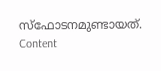സ്ഫോടനമുണ്ടായത്. Content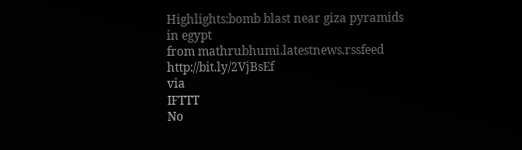Highlights:bomb blast near giza pyramids in egypt
from mathrubhumi.latestnews.rssfeed http://bit.ly/2VjBsEf
via
IFTTT
No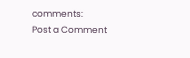comments:
Post a Comment